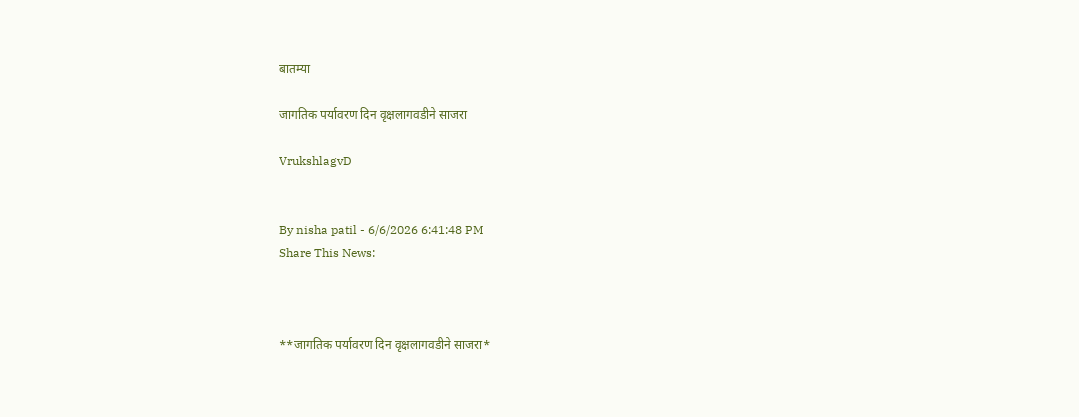बातम्या

जागतिक पर्यावरण दिन वृक्षलागवडीने साजरा

VrukshlagvD


By nisha patil - 6/6/2026 6:41:48 PM
Share This News:



**जागतिक पर्यावरण दिन वृक्षलागवडीने साजरा*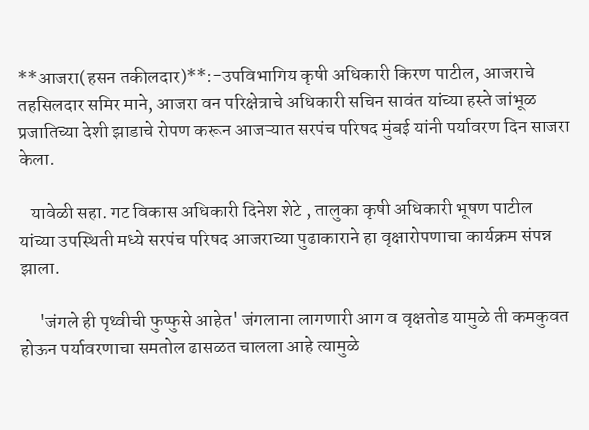**आजरा(हसन तकीलदार)**:-उपविभागिय कृषी अधिकारी किरण पाटील, आजराचे तहसिलदार समिर माने, आजरा वन परिक्षेत्राचे अधिकारी सचिन सावंत यांच्या हस्ते जांभूळ प्रजातिच्या देशी झाडाचे रोपण करून आजऱ्यात सरपंच परिषद मुंबई यांनी पर्यावरण दिन साजरा केला.

   यावेळी सहा. गट विकास अधिकारी दिनेश शेटे , तालुका कृषी अधिकारी भूषण पाटील यांच्या उपस्थिती मध्ये सरपंच परिषद आजराच्या पुढाकाराने हा वृक्षारोपणाचा कार्यक्रम संपन्न झाला.

     'जंगले ही पृथ्वीची फुप्फुसे आहेत' जंगलाना लागणारी आग व वृक्षतोड यामुळे ती कमकुवत होऊन प‌र्यावरणाचा समतोल ढासळत चालला आहे त्यामुळे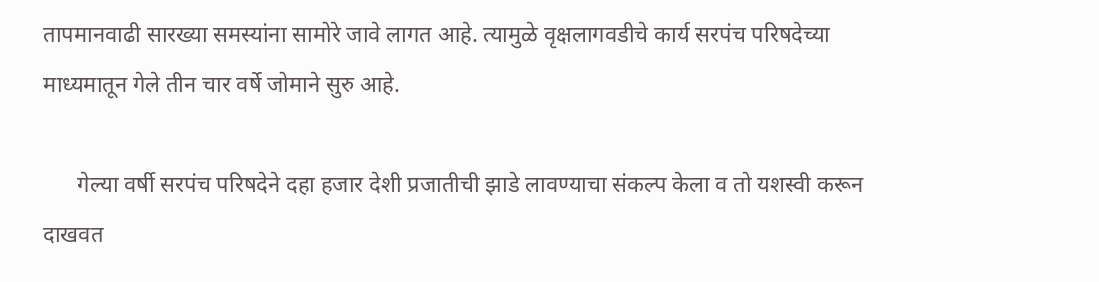तापमानवाढी सारख्या समस्यांना सामोरे जावे लागत आहे. त्यामुळे वृक्षलागवडीचे कार्य सरपंच परिषदेच्या माध्यमातून गेले तीन चार वर्षे जोमाने सुरु आहे.

      गेल्या वर्षी सर‌पंच परिषदेने दहा हजार देशी प्रजातीची झाडे लावण्याचा संकल्प केला व तो यशस्वी करून दाखवत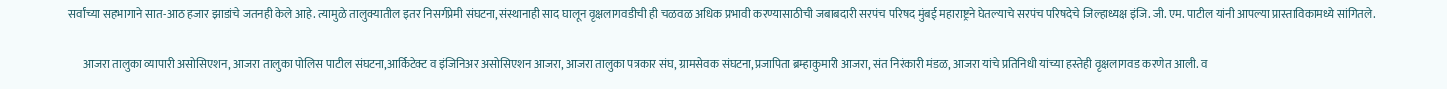सर्वांच्या सहभागाने सात-आठ हजार झाडांचे जतनही केले आहे. त्यामुळे तालुक्यातील इतर निसर्गप्रेमी संघटना,संस्थानाही साद घालून वृक्षलागवडीची ही चळवळ अधिक प्रभावी करण्यासाठीची जबाबदारी सरपंच परिषद मुंबई महाराष्ट्रने घेतल्याचे सरपंच परिषदेचे जिल्हाध्यक्ष इंजि. जी. एम. पाटील यांनी आपल्या प्रास्ताविकामध्ये सांगितले.

      आजरा तालुका व्यापारी असोसिएशन, आजरा तालुका पोलिस पाटील संघटना,आर्किटेक्ट व इंजिनिअर असोसिएशन आजरा, आजरा तालुका पत्रकार संघ, ग्रामसेवक संघटना,प्रजापिता ब्रम्हाकुमारी आजरा, संत निरंकारी मंडळ, आजरा यांचे प्रतिनिधी यांच्या हस्तेही वृक्षलागवड करणेत आली. व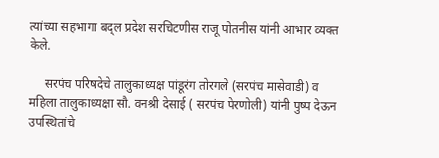त्यांच्या सह‌भागा बद्ल प्रदेश सरचिटणीस राजू पोतनीस यांनी आभार व्यक्त केले.

     सरपंच परिषदेचे तालुकाध्यक्ष पांडूरंग तोरगले (सरपंच मासेवाडी) व महिला तालुकाध्यक्षा सौ. वनश्री देसाई ( सरपंच पेरणोली) यांनी पुष्प देऊन उपस्थितांचे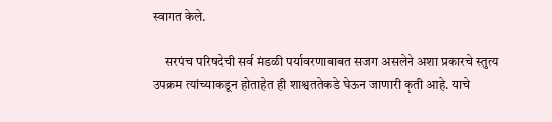स्वागत केले.

     सरपंच परिषदेची सर्व मंडळी पर्यावरणाबाबत सजग असलेने अशा प्रकारचे स्तुत्य उपक्रम त्यांच्याकडून होताहेत ही शाश्वततेकडे घेऊन जाणारी कृती आहे. याचे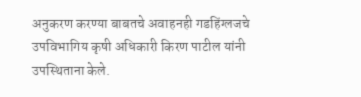अनुकरण करण्या बाबतचे अवाहनही गडहिंग्लजचे उपविभागिय कृषी अधिकारी किरण पाटील यांनी उपस्थिताना केले.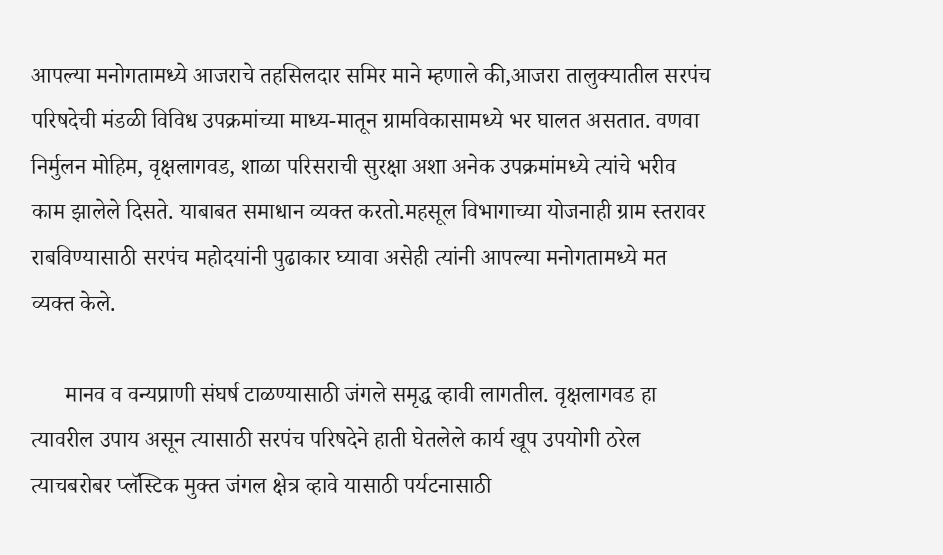आपल्या मनोगतामध्ये आजराचे तहसिलदार समिर माने म्हणाले की,आजरा तालुक्यातील सरपंच परिषदेची मंडळी विविध उपक्रमांच्या माध्य-मातून ग्रामविकासामध्ये भर घालत असतात. वणवा निर्मुलन मोहिम, वृक्षलागवड, शाळा परिसराची सुरक्षा अशा अनेक उपक्रमांमध्ये त्यांचे भरीव काम झालेले दिसते. याबाबत समाधान व्यक्त करतो.महसूल विभागाच्या योजनाही ग्राम स्तरावर राबविण्यासाठी सरपंच महोदयांनी पुढाकार घ्यावा असेही त्यांनी आपल्या मनोगतामध्ये मत व्यक्त केले.

      मानव व वन्यप्राणी संघर्ष टाळण्यासाठी जंगले समृद्ध व्हावी लागतील. वृक्षलागवड हा त्यावरील उपाय असून त्यासाठी सरपंच परिषदेने हाती घेतलेले कार्य खूप उपयोगी ठरेल त्याचबरोबर प्लॅस्टिक मुक्त जंगल क्षेत्र व्हावे यासाठी पर्यटनासाठी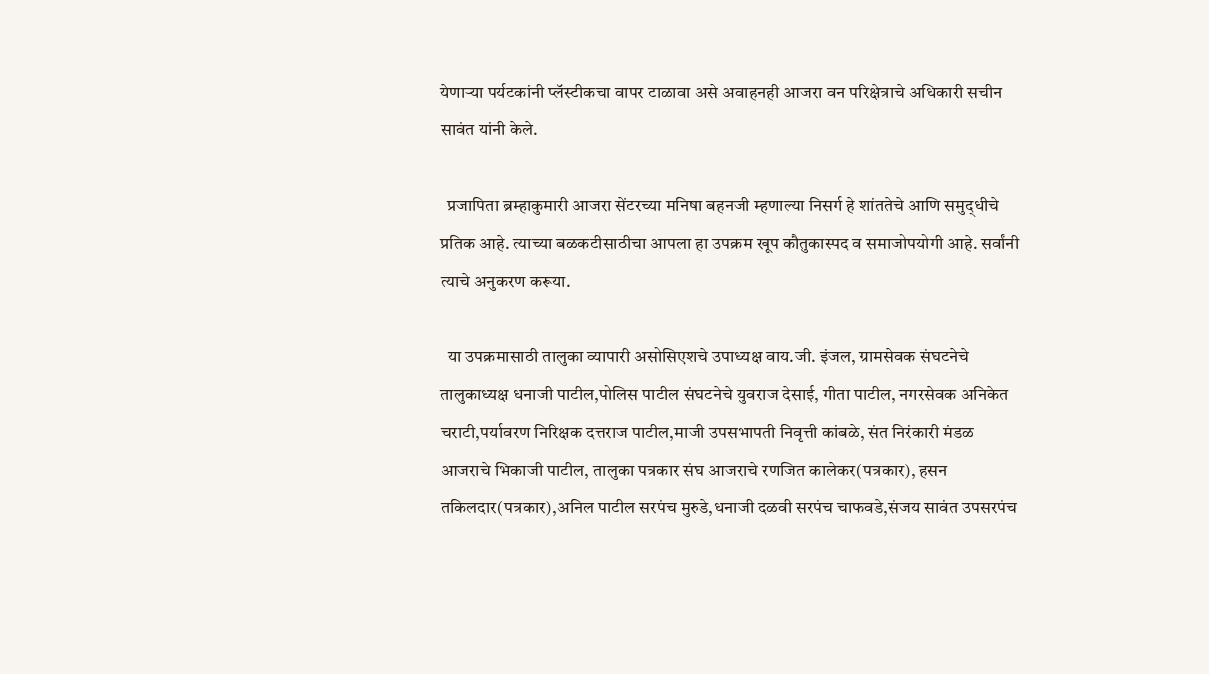येणाऱ्या पर्यटकांनी प्लॅस्टीकचा वापर टाळावा असे अवाहनही आजरा वन परिक्षेत्राचे अधिकारी सचीन सावंत यांनी केले.

  प्रजापिता ब्रम्हाकुमारी आजरा सेंटरच्या मनिषा बहनजी म्हणाल्या निसर्ग हे शांततेचे आणि समुद्‌धीचे प्रतिक आहे. त्याच्या बळकटीसाठीचा आपला हा उपक्रम खूप कौतुकास्पद व समाजोपयोगी आहे. सर्वांनी त्याचे अनुकरण करूया.

  या उपक्रमासाठी तालुका व्यापारी असोसिएशचे उपाध्यक्ष वाय.जी. इंजल, ग्रामसेवक संघटनेचे तालुकाध्यक्ष धनाजी पाटील,पोलिस पाटील संघटनेचे युवराज देसाई, गीता पाटील, नगरसेवक अनिकेत चराटी,पर्यावरण निरिक्षक दत्तराज पाटील,माजी उपसभापती निवृत्ती कांबळे, संत निरंकारी मंडळ आजराचे भिकाजी पाटील, तालुका पत्रकार संघ आजराचे रणजित कालेकर(पत्रकार), हसन तकिलदार(पत्रकार),अनिल पाटील सरपंच मुरुडे,धनाजी दळवी सरपंच चाफवडे,संजय सावंत उपसरपंच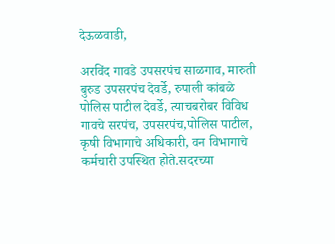देऊळवाडी,

अरविंद गावडे उपसरपंच साळगाव, मारुती बुरुड उपसरपंच देवर्डे, रुपाली कांबळे पोलिस पाटील देवर्डे, त्याचबरोबर विविध गावचे सरपंच, उपसरपंच,पोलिस पाटील, कृषी विभागाचे अधिकारी, वन विभागाचे कर्मचारी उपस्थित होते.सदरच्या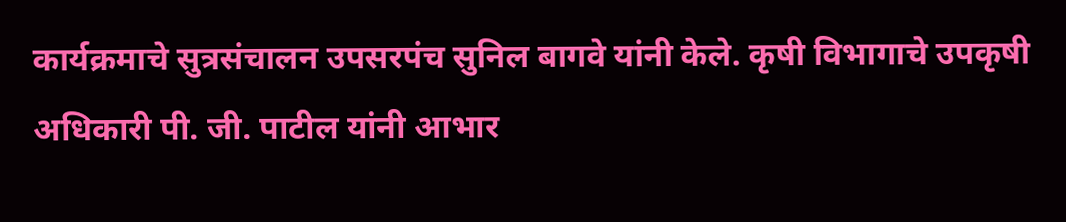कार्यक्रमाचे सुत्रसंचालन उपसरपंच सुनिल बागवे यांनी केले. कृषी विभागाचे उपकृषी अधिकारी पी. जी. पाटील यांनी आभार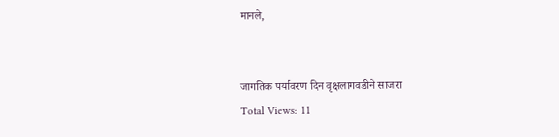मानले,


जागतिक पर्यावरण दिन वृक्षलागवडीने साजरा
Total Views: 11